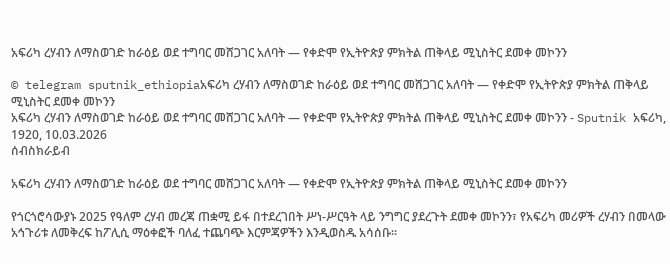አፍሪካ ረሃብን ለማስወገድ ከራዕይ ወደ ተግባር መሸጋገር አለባት — የቀድሞ የኢትዮጵያ ምክትል ጠቅላይ ሚኒስትር ደመቀ መኮንን

© telegram sputnik_ethiopiaአፍሪካ ረሃብን ለማስወገድ ከራዕይ ወደ ተግባር መሸጋገር አለባት — የቀድሞ የኢትዮጵያ ምክትል ጠቅላይ ሚኒስትር ደመቀ መኮንን
አፍሪካ ረሃብን ለማስወገድ ከራዕይ ወደ ተግባር መሸጋገር አለባት — የቀድሞ የኢትዮጵያ ምክትል ጠቅላይ ሚኒስትር ደመቀ መኮንን - Sputnik አፍሪካ, 1920, 10.03.2026
ሰብስክራይብ

አፍሪካ ረሃብን ለማስወገድ ከራዕይ ወደ ተግባር መሸጋገር አለባት — የቀድሞ የኢትዮጵያ ምክትል ጠቅላይ ሚኒስትር ደመቀ መኮንን

የጎርጎሮሳውያኑ 2025 የዓለም ረሃብ መረጃ ጠቋሚ ይፋ በተደረገበት ሥነ-ሥርዓት ላይ ንግግር ያደረጉት ደመቀ መኮንን፣ የአፍሪካ መሪዎች ረሃብን በመላው አኅጉሪቱ ለመቅረፍ ከፖሊሲ ማዕቀፎች ባለፈ ተጨባጭ እርምጃዎችን እንዲወስዱ አሳሰቡ።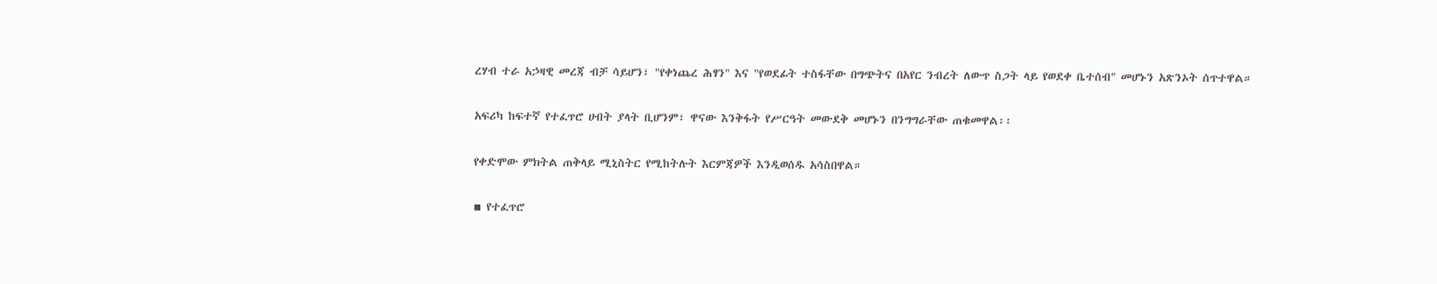ረሃብ ተራ አኃዛዊ መረጃ ብቻ ሳይሆን፣ "የቀነጨረ ሕፃን" እና "የወደፊት ተስፋቸው በግጭትና በአየር ንብረት ለውጥ ስጋት ላይ የወደቀ ቤተሰብ" መሆኑን አጽንኦት ሰጥተዋል።

አፍሪካ ከፍተኛ የተፈጥሮ ሀብት ያላት ቢሆንም፣ ዋናው እንቅፋት የሥርዓት መውደቅ መሆኑን በንግግራቸው ጠቁመዋል፡፡

የቀድሞው ምክትል ጠቅላይ ሚኒስትር የሚከትሉት እርምጃዎች እንዲወሰዱ አሳስበዋል።

▪ የተፈጥሮ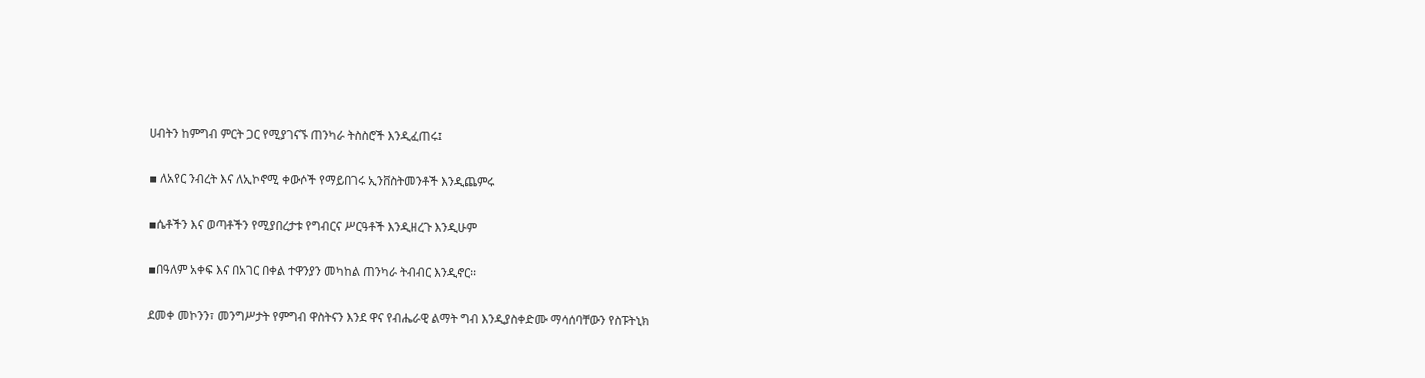ሀብትን ከምግብ ምርት ጋር የሚያገናኙ ጠንካራ ትስስሮች እንዲፈጠሩ፤

▪ ለአየር ንብረት እና ለኢኮኖሚ ቀውሶች የማይበገሩ ኢንቨስትመንቶች እንዲጨምሩ

▪ሴቶችን እና ወጣቶችን የሚያበረታቱ የግብርና ሥርዓቶች እንዲዘረጉ እንዲሁም

▪በዓለም አቀፍ እና በአገር በቀል ተዋንያን መካከል ጠንካራ ትብብር እንዲኖር፡፡

ደመቀ መኮንን፣ መንግሥታት የምግብ ዋስትናን እንደ ዋና የብሔራዊ ልማት ግብ እንዲያስቀድሙ ማሳሰባቸውን የስፑትኒክ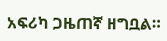አፍሪካ ጋዜጠኛ ዘግቧል።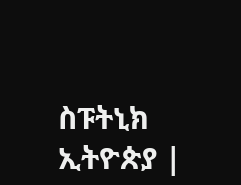ስፑትኒክ ኢትዮጵያ |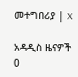መተግበሪያ | X

አዳዲስ ዜናዎች
0